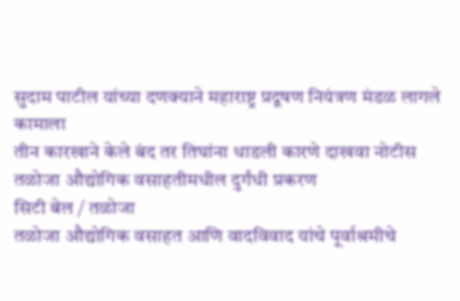सुदाम पाटील यांच्या दणक्याने महाराष्ट्र प्रदूषण नियंत्रण मंडळ लागले कामाला
तीन कारखाने केले बंद तर तिघांना धाडली कारणे दाखवा नोटीस
तळोजा औद्योगिक वसाहतीमधील दुर्गंधी प्रकरण
सिटी बेल / तळोजा
तळोजा औद्योगिक वसाहत आणि वादविवाद यांचे पूर्वाश्रमीचे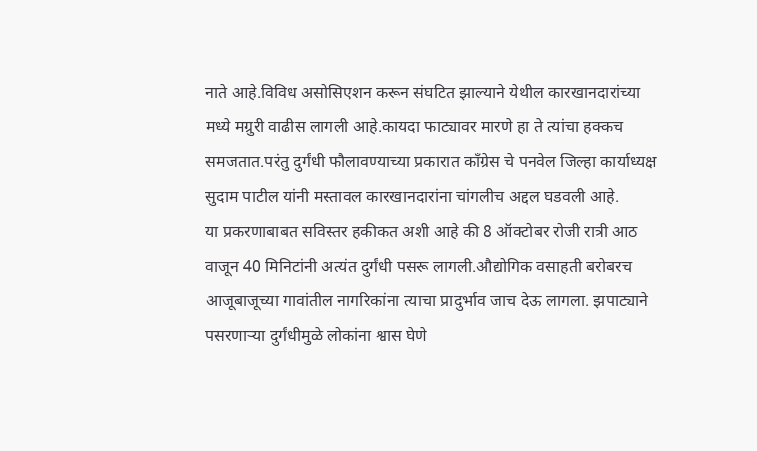नाते आहे.विविध असोसिएशन करून संघटित झाल्याने येथील कारखानदारांच्या मध्ये मग्रुरी वाढीस लागली आहे.कायदा फाट्यावर मारणे हा ते त्यांचा हक्कच समजतात.परंतु दुर्गंधी फौलावण्याच्या प्रकारात काँग्रेस चे पनवेल जिल्हा कार्याध्यक्ष सुदाम पाटील यांनी मस्तावल कारखानदारांना चांगलीच अद्दल घडवली आहे.
या प्रकरणाबाबत सविस्तर हकीकत अशी आहे की 8 ऑक्टोबर रोजी रात्री आठ वाजून 40 मिनिटांनी अत्यंत दुर्गंधी पसरू लागली.औद्योगिक वसाहती बरोबरच आजूबाजूच्या गावांतील नागरिकांना त्याचा प्रादुर्भाव जाच देऊ लागला. झपाट्याने पसरणाऱ्या दुर्गंधीमुळे लोकांना श्वास घेणे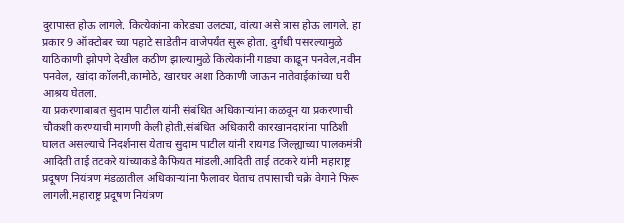दुरापास्त होऊ लागले. कित्येकांना कोरड्या उलट्या, वांत्या असे त्रास होऊ लागले. हा प्रकार 9 ऑक्टोबर च्या पहाटे साडेतीन वाजेपर्यंत सुरू होता. दुर्गंधी पसरल्यामुळे याठिकाणी झोपणे देखील कठीण झाल्यामुळे कित्येकांनी गाड्या काढून पनवेल,नवीन पनवेल, खांदा कॉलनी,कामोठे, खारघर अशा ठिकाणी जाऊन नातेवाईकांच्या घरी आश्रय घेतला.
या प्रकरणाबाबत सुदाम पाटील यांनी संबंधित अधिकाऱ्यांना कळवून या प्रकरणाची चौकशी करण्याची मागणी केली होती.संबंधित अधिकारी कारखानदारांना पाठिशी घालत असल्याचे निदर्शनास येताच सुदाम पाटील यांनी रायगड जिल्ह्याच्या पालकमंत्री आदिती ताई तटकरे यांच्याकडे कैफियत मांडली.आदिती ताई तटकरे यांनी महाराष्ट्र प्रदूषण नियंत्रण मंडळातील अधिकाऱ्यांना फैलावर घेताच तपासाची चक्रे वेगाने फिरू लागली.महाराष्ट्र प्रदूषण नियंत्रण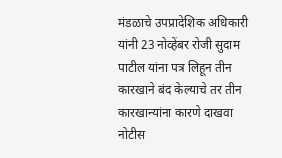मंडळाचे उपप्रादेशिक अधिकारी यांनी 23 नोव्हेंबर रोजी सुदाम पाटील यांना पत्र लिहून तीन कारखाने बंद केल्याचे तर तीन कारखान्यांना कारणे दाखवा नोटीस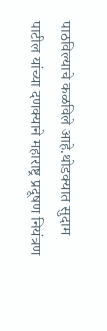पाठविल्याचे कळविले आहे.थोडक्यात सुदाम पाटील यांच्या दणक्याने महाराष्ट्र प्रदूषण नियंत्रण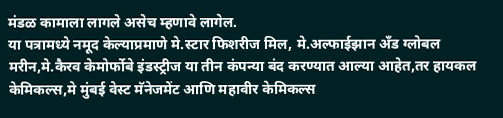मंडळ कामाला लागले असेच म्हणावे लागेल.
या पत्रामध्ये नमूद केल्याप्रमाणे मे.स्टार फिशरीज मिल, मे.अल्फाईझान अँड ग्लोबल मरीन,मे.कैरव केमोर्फोबे इंडस्ट्रीज या तीन कंपन्या बंद करण्यात आल्या आहेत,तर हायकल केमिकल्स,मे मुंबई वेस्ट मॅनेजमेंट आणि महावीर केमिकल्स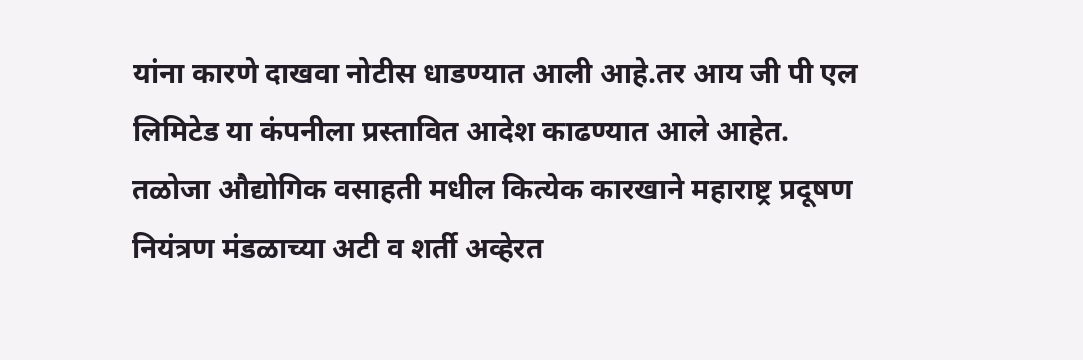यांना कारणे दाखवा नोटीस धाडण्यात आली आहे.तर आय जी पी एल लिमिटेड या कंपनीला प्रस्तावित आदेश काढण्यात आले आहेत.
तळोजा औद्योगिक वसाहती मधील कित्येक कारखाने महाराष्ट्र प्रदूषण नियंत्रण मंडळाच्या अटी व शर्ती अव्हेरत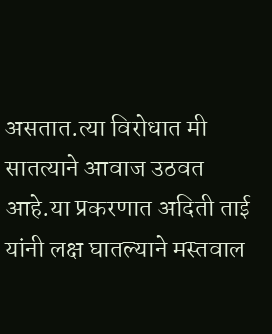असतात.त्या विरोधात मी सातत्याने आवाज उठवत आहे.या प्रकरणात अदिती ताई यांनी लक्ष घातल्याने मस्तवाल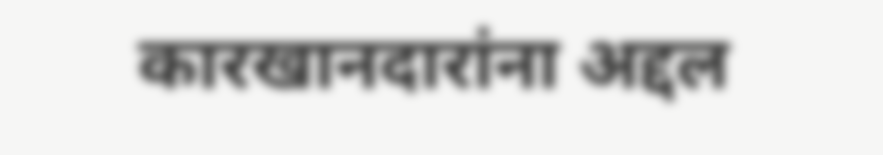कारखानदारांना अद्दल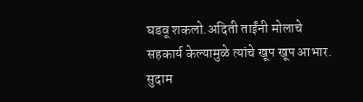घडवू शकलो.अदिती ताईंनी मोलाचे सहकार्य केल्यामुळे त्यांचे खूप खूप आभार.
सुदाम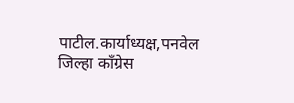पाटील.कार्याध्यक्ष,पनवेल जिल्हा काँग्रेस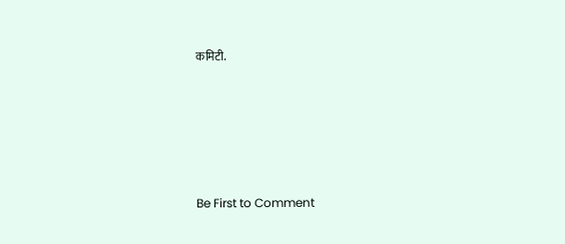कमिटी.








Be First to Comment